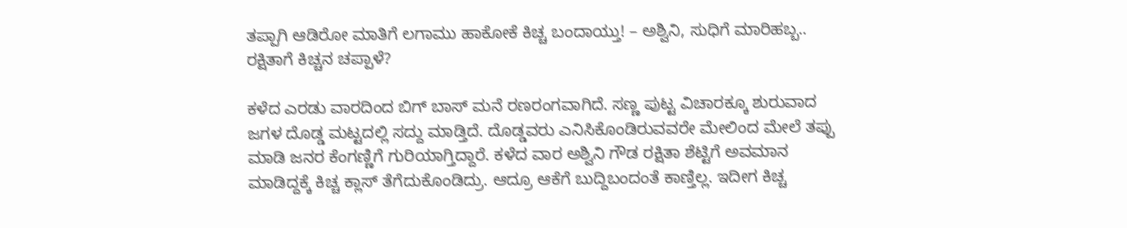ತಪ್ಪಾಗಿ ಆಡಿರೋ ಮಾತಿಗೆ ಲಗಾಮು ಹಾಕೋಕೆ ಕಿಚ್ಚ ಬಂದಾಯ್ತು! – ಅಶ್ವಿನಿ, ಸುಧಿಗೆ ಮಾರಿಹಬ್ಬ.. ರಕ್ಷಿತಾಗೆ ಕಿಚ್ಚನ ಚಪ್ಪಾಳೆ?

ಕಳೆದ ಎರಡು ವಾರದಿಂದ ಬಿಗ್ ಬಾಸ್ ಮನೆ ರಣರಂಗವಾಗಿದೆ. ಸಣ್ಣ ಪುಟ್ಟ ವಿಚಾರಕ್ಕೂ ಶುರುವಾದ ಜಗಳ ದೊಡ್ಡ ಮಟ್ಟದಲ್ಲಿ ಸದ್ದು ಮಾಡ್ತಿದೆ. ದೊಡ್ಡವರು ಎನಿಸಿಕೊಂಡಿರುವವರೇ ಮೇಲಿಂದ ಮೇಲೆ ತಪ್ಪು ಮಾಡಿ ಜನರ ಕೆಂಗಣ್ಣಿಗೆ ಗುರಿಯಾಗ್ತಿದ್ದಾರೆ. ಕಳೆದ ವಾರ ಅಶ್ವಿನಿ ಗೌಡ ರಕ್ಷಿತಾ ಶೆಟ್ಟಿಗೆ ಅವಮಾನ ಮಾಡಿದ್ದಕ್ಕೆ ಕಿಚ್ಚ ಕ್ಲಾಸ್ ತೆಗೆದುಕೊಂಡಿದ್ರು. ಆದ್ರೂ ಆಕೆಗೆ ಬುದ್ದಿಬಂದಂತೆ ಕಾಣ್ತಿಲ್ಲ. ಇದೀಗ ಕಿಚ್ಚ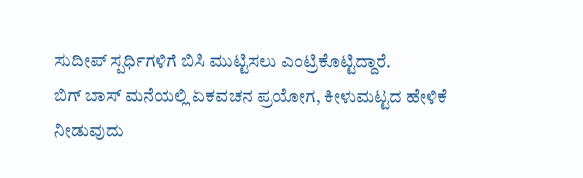ಸುದೀಪ್ ಸ್ಪರ್ಧಿಗಳಿಗೆ ಬಿಸಿ ಮುಟ್ಟಿಸಲು ಎಂಟ್ರಿಕೊಟ್ಟಿದ್ದಾರೆ.
ಬಿಗ್ ಬಾಸ್ ಮನೆಯಲ್ಲಿ ಏಕವಚನ ಪ್ರಯೋಗ, ಕೀಳುಮಟ್ಟದ ಹೇಳಿಕೆ ನೀಡುವುದು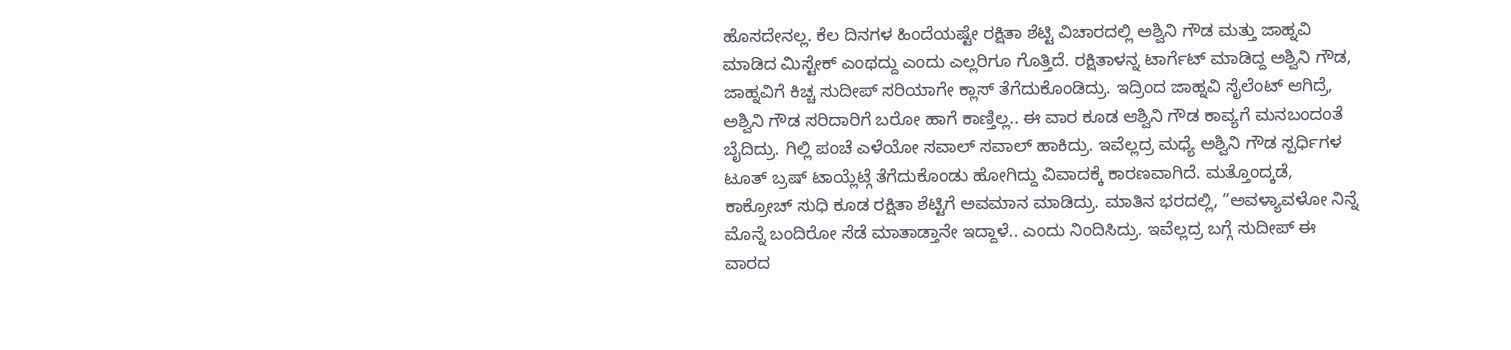ಹೊಸದೇನಲ್ಲ. ಕೆಲ ದಿನಗಳ ಹಿಂದೆಯಷ್ಟೇ ರಕ್ಷಿತಾ ಶೆಟ್ಟಿ ವಿಚಾರದಲ್ಲಿ ಅಶ್ವಿನಿ ಗೌಡ ಮತ್ತು ಜಾಹ್ನವಿ ಮಾಡಿದ ಮಿಸ್ಟೇಕ್ ಎಂಥದ್ದು ಎಂದು ಎಲ್ಲರಿಗೂ ಗೊತ್ತಿದೆ. ರಕ್ಷಿತಾಳನ್ನ ಟಾರ್ಗೆಟ್ ಮಾಡಿದ್ದ ಅಶ್ವಿನಿ ಗೌಡ, ಜಾಹ್ನವಿಗೆ ಕಿಚ್ಚ ಸುದೀಪ್ ಸರಿಯಾಗೇ ಕ್ಲಾಸ್ ತೆಗೆದುಕೊಂಡಿದ್ರು. ಇದ್ರಿಂದ ಜಾಹ್ನವಿ ಸೈಲೆಂಟ್ ಆಗಿದ್ರೆ, ಅಶ್ವಿನಿ ಗೌಡ ಸರಿದಾರಿಗೆ ಬರೋ ಹಾಗೆ ಕಾಣ್ತಿಲ್ಲ.. ಈ ವಾರ ಕೂಡ ಆಶ್ವಿನಿ ಗೌಡ ಕಾವ್ಯಗೆ ಮನಬಂದಂತೆ ಬೈದಿದ್ರು. ಗಿಲ್ಲಿ ಪಂಚೆ ಎಳೆಯೋ ಸವಾಲ್ ಸವಾಲ್ ಹಾಕಿದ್ರು. ಇವೆಲ್ಲದ್ರ ಮಧ್ಯೆ ಅಶ್ವಿನಿ ಗೌಡ ಸ್ಪರ್ಧಿಗಳ ಟೂತ್ ಬ್ರಷ್ ಟಾಯ್ಲೆಟ್ಗೆ ತೆಗೆದುಕೊಂಡು ಹೋಗಿದ್ದು ವಿವಾದಕ್ಕೆ ಕಾರಣವಾಗಿದೆ. ಮತ್ತೊಂದ್ಕಡೆ, ಕಾಕ್ರೋಚ್ ಸುಧಿ ಕೂಡ ರಕ್ಷಿತಾ ಶೆಟ್ಟಿಗೆ ಅವಮಾನ ಮಾಡಿದ್ರು. ಮಾತಿನ ಭರದಲ್ಲಿ, ”ಅವಳ್ಯಾವಳೋ ನಿನ್ನೆ ಮೊನ್ನೆ ಬಂದಿರೋ ಸೆಡೆ ಮಾತಾಡ್ತಾನೇ ಇದ್ದಾಳೆ.. ಎಂದು ನಿಂದಿಸಿದ್ರು. ಇವೆಲ್ಲದ್ರ ಬಗ್ಗೆ ಸುದೀಪ್ ಈ ವಾರದ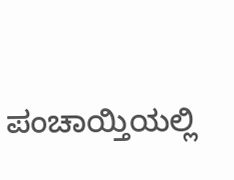ಪಂಚಾಯ್ತಿಯಲ್ಲಿ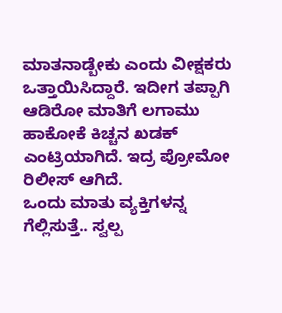ಮಾತನಾಡ್ಬೇಕು ಎಂದು ವೀಕ್ಷಕರು ಒತ್ತಾಯಿಸಿದ್ದಾರೆ. ಇದೀಗ ತಪ್ಪಾಗಿ ಆಡಿರೋ ಮಾತಿಗೆ ಲಗಾಮು ಹಾಕೋಕೆ ಕಿಚ್ಚನ ಖಡಕ್ ಎಂಟ್ರಿಯಾಗಿದೆ. ಇದ್ರ ಪ್ರೋಮೋ ರಿಲೀಸ್ ಆಗಿದೆ.
ಒಂದು ಮಾತು ವ್ಯಕ್ತಿಗಳನ್ನ ಗೆಲ್ಲಿಸುತ್ತೆ.. ಸ್ವಲ್ಪ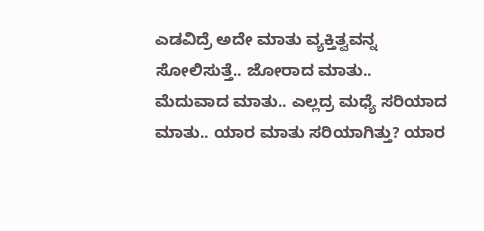ಎಡವಿದ್ರೆ ಅದೇ ಮಾತು ವ್ಯಕ್ತಿತ್ವವನ್ನ ಸೋಲಿಸುತ್ತೆ.. ಜೋರಾದ ಮಾತು.. ಮೆದುವಾದ ಮಾತು.. ಎಲ್ಲದ್ರ ಮಧ್ಯೆ ಸರಿಯಾದ ಮಾತು.. ಯಾರ ಮಾತು ಸರಿಯಾಗಿತ್ತು? ಯಾರ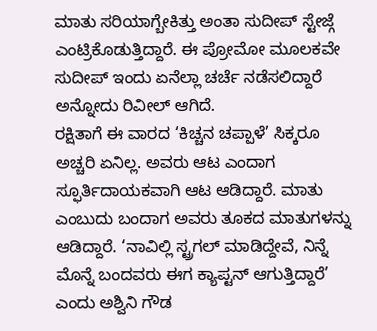ಮಾತು ಸರಿಯಾಗ್ಬೇಕಿತ್ತು ಅಂತಾ ಸುದೀಪ್ ಸ್ಟೇಜ್ಗೆ ಎಂಟ್ರಿಕೊಡುತ್ತಿದ್ದಾರೆ. ಈ ಪ್ರೋಮೋ ಮೂಲಕವೇ ಸುದೀಪ್ ಇಂದು ಏನೆಲ್ಲಾ ಚರ್ಚೆ ನಡೆಸಲಿದ್ದಾರೆ ಅನ್ನೋದು ರಿವೀಲ್ ಆಗಿದೆ.
ರಕ್ಷಿತಾಗೆ ಈ ವಾರದ ‘ಕಿಚ್ಚನ ಚಪ್ಪಾಳೆ’ ಸಿಕ್ಕರೂ ಅಚ್ಚರಿ ಏನಿಲ್ಲ. ಅವರು ಆಟ ಎಂದಾಗ ಸ್ಫೂರ್ತಿದಾಯಕವಾಗಿ ಆಟ ಆಡಿದ್ದಾರೆ. ಮಾತು ಎಂಬುದು ಬಂದಾಗ ಅವರು ತೂಕದ ಮಾತುಗಳನ್ನು ಆಡಿದ್ದಾರೆ. ‘ನಾವಿಲ್ಲಿ ಸ್ಟ್ರಗಲ್ ಮಾಡಿದ್ದೇವೆ, ನಿನ್ನೆ ಮೊನ್ನೆ ಬಂದವರು ಈಗ ಕ್ಯಾಪ್ಟನ್ ಆಗುತ್ತಿದ್ದಾರೆ’ ಎಂದು ಅಶ್ವಿನಿ ಗೌಡ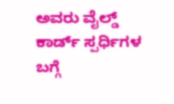ಅವರು ವೈಲ್ಡ್ ಕಾರ್ಡ್ ಸ್ಪರ್ಧಿಗಳ ಬಗ್ಗೆ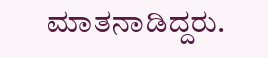ಮಾತನಾಡಿದ್ದರು.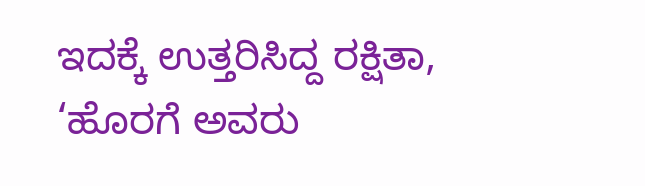ಇದಕ್ಕೆ ಉತ್ತರಿಸಿದ್ದ ರಕ್ಷಿತಾ, ‘ಹೊರಗೆ ಅವರು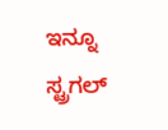ಇನ್ನೂ ಸ್ಟ್ರಗಲ್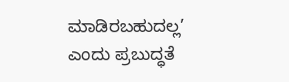ಮಾಡಿರಬಹುದಲ್ಲ’ ಎಂದು ಪ್ರಬುದ್ಧತೆ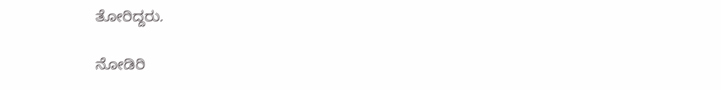ತೋರಿದ್ದರು.

ನೋಡಿರಿ